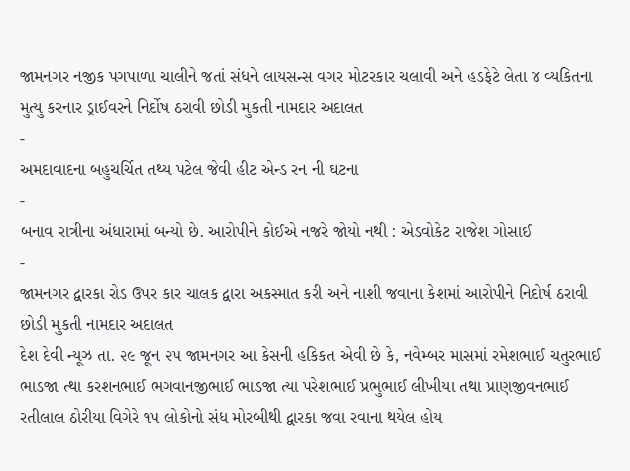જામનગર નજીક પગપાળા ચાલીને જતાં સંધને લાયસન્સ વગર મોટરકાર ચલાવી અને હડફેટે લેતા ૪ વ્યકિતના મુત્યુ કરનાર ડ્રાઈવરને નિર્દોષ ઠરાવી છોડી મુકતી નામદાર અદાલત
-
અમદાવાદના બહુચર્ચિત તથ્ય પટેલ જેવી હીટ એન્ડ રન ની ઘટના
-
બનાવ રાત્રીના અંધારામાં બન્યો છે. આરોપીને કોઈએ નજરે જોયો નથી : એડવોકેટ રાજેશ ગોસાઈ
-
જામનગર દ્વારકા રોડ ઉપર કાર ચાલક દ્વારા અકસ્માત કરી અને નાશી જવાના કેશમાં આરોપીને નિદોર્ષ ઠરાવી છોડી મુકતી નામદાર અદાલત
દેશ દેવી ન્યૂઝ તા. ૨૯ જૂન ૨૫ જામનગર આ કેસની હકિકત એવી છે કે, નવેમ્બર માસમાં રમેશભાઈ ચતુરભાઈ ભાડજા ત્થા કરશનભાઈ ભગવાનજીભાઈ ભાડજા ત્યા પરેશભાઈ પ્રભુભાઈ લીખીયા તથા પ્રાણજીવનભાઈ રતીલાલ ઠોરીયા વિગેરે ૧૫ લોકોનો સંધ મોરબીથી દ્વારકા જવા રવાના થયેલ હોય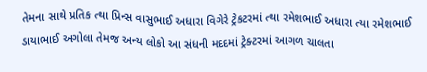તેમના સાથે પ્રતિક ત્થા પ્રિન્સ વાસુભાઈ અધારા વિગેરે ટ્રેકટરમાં ત્થા રમેશભાઈ અધારા ત્યા રમેશભાઈ ડાયાભાઈ અગોલા તેમજ અન્ય લોકો આ સંધની મદદમાં ટ્રેક્ટરમાં આગળ ચાલતા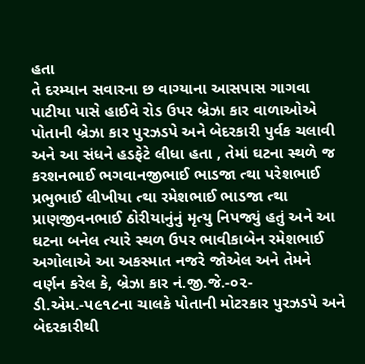હતા
તે દરમ્યાન સવારના છ વાગ્યાના આસપાસ ગાગવા પાટીયા પાસે હાઈવે રોડ ઉપર બ્રેઝા કાર વાળાઓએ પોતાની બ્રેઝા કાર પુરઝડપે અને બેદરકારી પુર્વક ચલાવી અને આ સંધને હડફેટે લીધા હતા , તેમાં ઘટના સ્થળે જ કરશનભાઈ ભગવાનજીભાઈ ભાડજા ત્થા પરેશભાઈ પ્રભુભાઈ લીખીયા ત્થા રમેશભાઈ ભાડજા ત્થા પ્રાણજીવનભાઈ ઠોરીયાનુંનું મૃત્યુ નિપજ્યું હતું અને આ ઘટના બનેલ ત્યારે સ્થળ ઉપર ભાવીકાબેન રમેશભાઈ અગોલાએ આ અકસ્માત નજરે જોએલ અને તેમને વર્ણન કરેલ કે, બ્રેઝા કાર નં.જી.જે.-૦૨-ડી.એમ.-પ૯૧૮ના ચાલકે પોતાની મોટરકાર પુરઝડપે અને બેદરકારીથી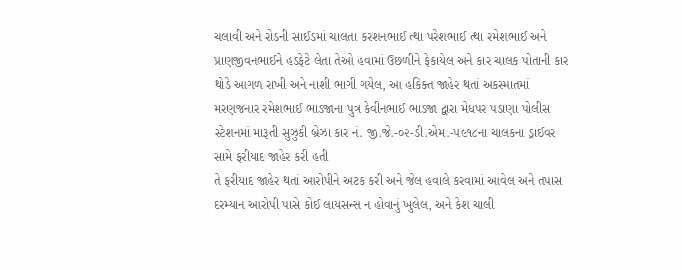ચલાવી અને રોડની સાઈડમાં ચાલતા કરશનભાઈ ત્થા પરેશભાઈ ત્થા રમેશભાઈ અને પ્રાણજીવનભાઈને હડફેટે લેતા તેઓ હવામાં ઉછળીને ફેકાયેલ અને કાર ચાલક પોતાની કાર થોડે આગળ રાખી અને નાશી ભાગી ગયેલ, આ હકિક્ત જાહેર થતાં અકસ્માતમાં મરણજનાર રમેશભાઈ ભાડજાના પુત્ર કેવીનભાઈ ભાડજા દ્વારા મેધપર પડાણા પોલીસ સ્ટેશનમાં મારૂતી સુઝુકી બ્રેઝા કાર નં. જી.જે.-૦૨-ડી.એમ.-૫૯૧૮ના ચાલકના ડ્રાઈવર સામે ફરીયાદ જાહેર કરી હતી
તે ફરીયાદ જાહેર થતાં આરોપીને અટક કરી અને જેલ હવાલે કરવામાં આવેલ અને તપાસ દરમ્યાન આરોપી પાસે કોઈ લાયસન્સ ન હોવાનું ખુલેલ, અને કેશ ચાલી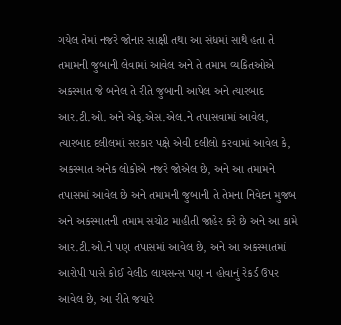ગયેલ તેમાં નજરે જોનાર સાક્ષી તથા આ સંધમાં સાથે હતા તે તમામની જુબાની લેવામાં આવેલ અને તે તમામ વ્યકિતઓએ અકસ્માત જે બનેલ તે રીતે જુબાની આપેલ અને ત્યારબાદ આર.ટી.ઓ. અને એફ.એસ.એલ.ને તપાસવામાં આવેલ, ત્યારબાદ દલીલમાં સરકાર પક્ષે એવી દલીલો કરવામાં આવેલ કે, અકસ્માત અનેક લોકોએ નજરે જોએલ છે, અને આ તમામને તપાસમાં આવેલ છે અને તમામની જુબાની તે તેમના નિવેદન મુજબ અને અકસ્માતની તમામ સચોટ માહીતી જાહેર કરે છે અને આ કામે આર.ટી.ઓ.ને પણ તપાસમાં આવેલ છે, અને આ અકસ્માતમાં આરોપી પાસે કોઈ વેલીડ લાયસન્સ પણ ન હોવાનું રેકર્ડ ઉપર આવેલ છે, આ રીતે જયારે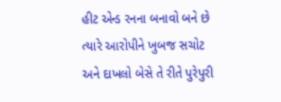હીટ એન્ડ રનના બનાવો બને છે ત્યારે આરોપીને ખુબજ સચોટ અને દાખલો બેસે તે રીતે પુરેપુરી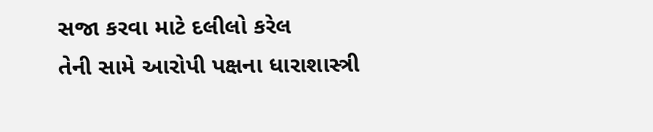સજા કરવા માટે દલીલો કરેલ
તેની સામે આરોપી પક્ષના ધારાશાસ્ત્રી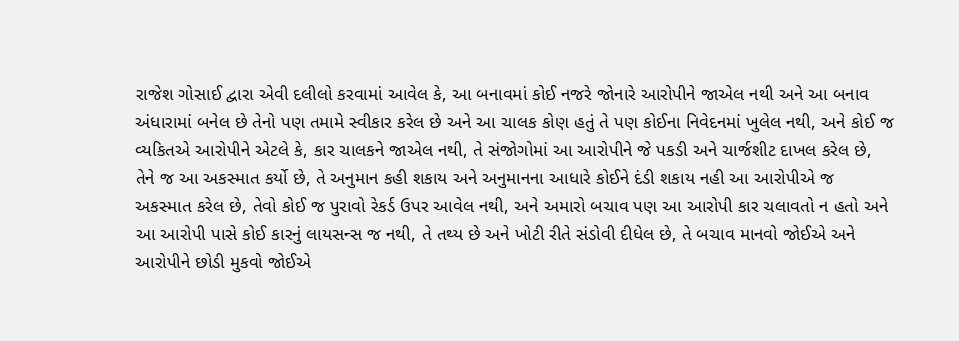રાજેશ ગોસાઈ દ્વારા એવી દલીલો કરવામાં આવેલ કે, આ બનાવમાં કોઈ નજરે જોનારે આરોપીને જાએલ નથી અને આ બનાવ અંધારામાં બનેલ છે તેનો પણ તમામે સ્વીકાર કરેલ છે અને આ ચાલક કોણ હતું તે પણ કોઈના નિવેદનમાં ખુલેલ નથી, અને કોઈ જ વ્યકિતએ આરોપીને એટલે કે, કાર ચાલકને જાએલ નથી, તે સંજોગોમાં આ આરોપીને જે પકડી અને ચાર્જશીટ દાખલ કરેલ છે, તેને જ આ અકસ્માત કર્યો છે, તે અનુમાન કહી શકાય અને અનુમાનના આધારે કોઈને દંડી શકાય નહી આ આરોપીએ જ અકસ્માત કરેલ છે, તેવો કોઈ જ પુરાવો રેકર્ડ ઉપર આવેલ નથી, અને અમારો બચાવ પણ આ આરોપી કાર ચલાવતો ન હતો અને આ આરોપી પાસે કોઈ કારનું લાયસન્સ જ નથી, તે તથ્ય છે અને ખોટી રીતે સંડોવી દીધેલ છે, તે બચાવ માનવો જોઈએ અને આરોપીને છોડી મુકવો જોઈએ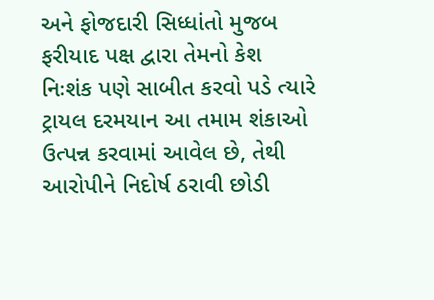અને ફોજદારી સિધ્ધાંતો મુજબ ફરીયાદ પક્ષ દ્વારા તેમનો કેશ નિઃશંક પણે સાબીત કરવો પડે ત્યારે ટ્રાયલ દરમયાન આ તમામ શંકાઓ ઉત્પન્ન કરવામાં આવેલ છે, તેથી આરોપીને નિદોર્ષ ઠરાવી છોડી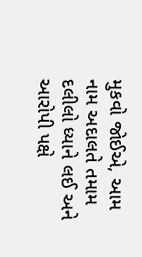મુકવો જોઈએ, આમ નામ અદાલતે તમામ દલીલો ધ્યાને લઈ અને આરોપી પક્ષે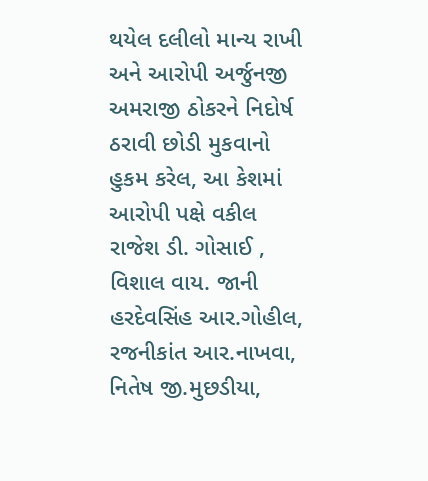થયેલ દલીલો માન્ય રાખી અને આરોપી અર્જુનજી અમરાજી ઠોકરને નિદોર્ષ ઠરાવી છોડી મુકવાનો હુકમ કરેલ, આ કેશમાં આરોપી પક્ષે વકીલ રાજેશ ડી. ગોસાઈ , વિશાલ વાય. જાની હરદેવસિંહ આર.ગોહીલ, રજનીકાંત આર.નાખવા, નિતેષ જી.મુછડીયા,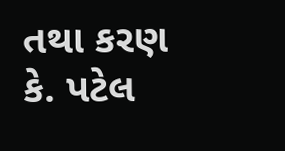તથા કરણ કે. પટેલ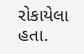રોકાયેલા હતા.